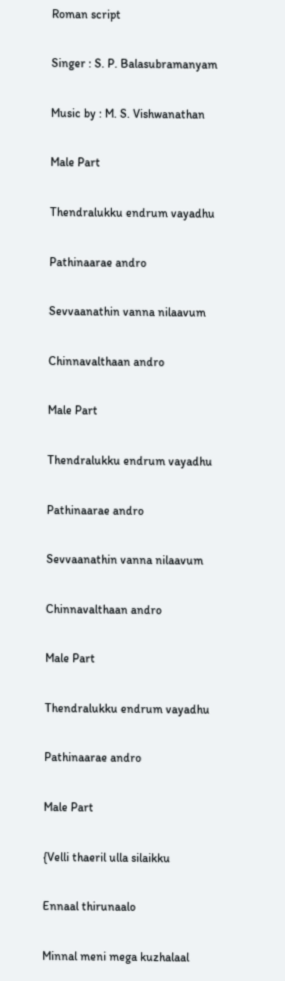Roman script

Singer : S. P. Balasubramanyam

Music by : M. S. Vishwanathan

Male Part

Thendralukku endrum vayadhu

Pathinaarae andro

Sevvaanathin vanna nilaavum

Chinnavalthaan andro

Male Part

Thendralukku endrum vayadhu

Pathinaarae andro

Sevvaanathin vanna nilaavum

Chinnavalthaan andro

Male Part

Thendralukku endrum vayadhu

Pathinaarae andro

Male Part

{Velli thaeril ulla silaikku

Ennaal thirunaalo

Minnal meni mega kuzhalaal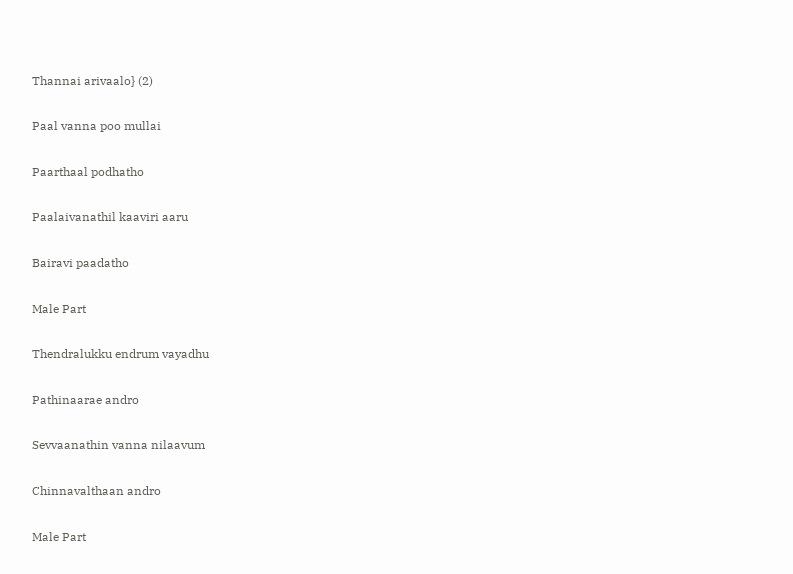Thannai arivaalo} (2)

Paal vanna poo mullai

Paarthaal podhatho

Paalaivanathil kaaviri aaru

Bairavi paadatho

Male Part

Thendralukku endrum vayadhu

Pathinaarae andro

Sevvaanathin vanna nilaavum

Chinnavalthaan andro

Male Part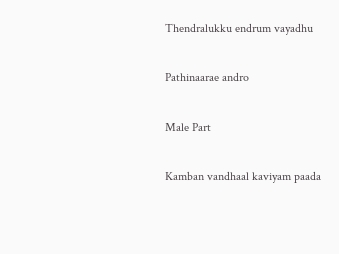Thendralukku endrum vayadhu

Pathinaarae andro

Male Part

Kamban vandhaal kaviyam paada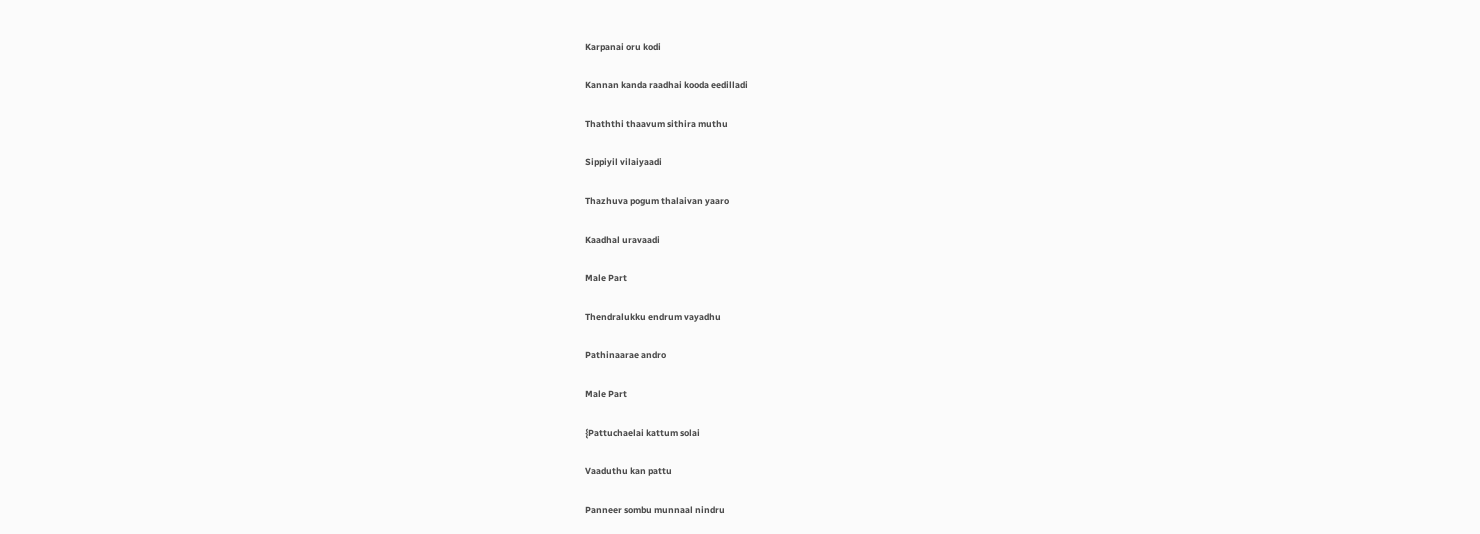Karpanai oru kodi

Kannan kanda raadhai kooda eedilladi

Thaththi thaavum sithira muthu

Sippiyil vilaiyaadi

Thazhuva pogum thalaivan yaaro

Kaadhal uravaadi

Male Part

Thendralukku endrum vayadhu

Pathinaarae andro

Male Part

{Pattuchaelai kattum solai

Vaaduthu kan pattu

Panneer sombu munnaal nindru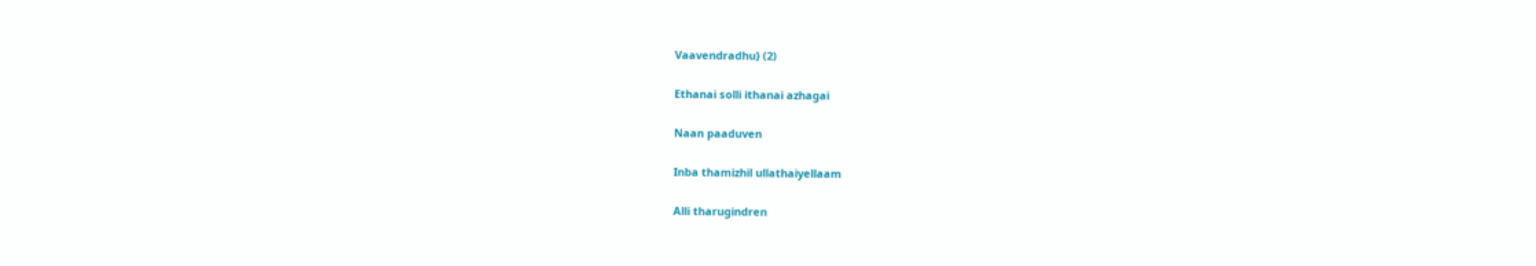Vaavendradhu} (2)

Ethanai solli ithanai azhagai

Naan paaduven

Inba thamizhil ullathaiyellaam

Alli tharugindren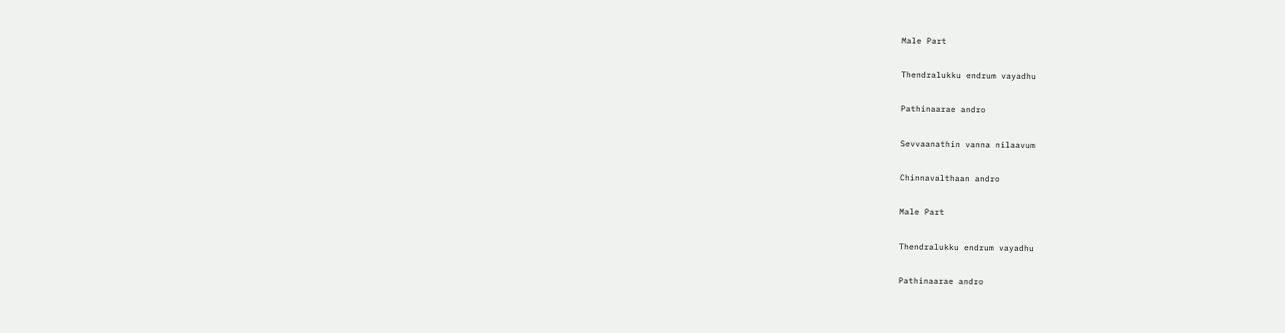Male Part

Thendralukku endrum vayadhu

Pathinaarae andro

Sevvaanathin vanna nilaavum

Chinnavalthaan andro

Male Part

Thendralukku endrum vayadhu

Pathinaarae andro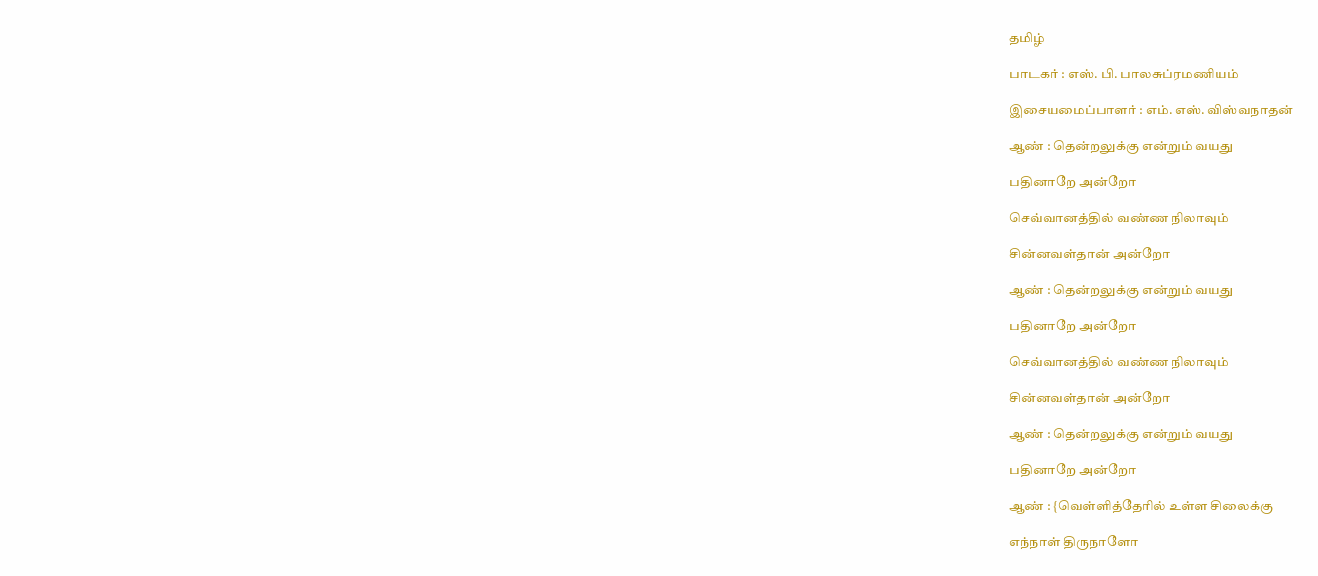தமிழ்

பாடகர் : எஸ். பி. பாலசுப்ரமணியம்

இசையமைப்பாளர் : எம். எஸ். விஸ்வநாதன்

ஆண் : தென்றலுக்கு என்றும் வயது

பதினாறே அன்றோ

செவ்வானத்தில் வண்ண நிலாவும்

சின்னவள்தான் அன்றோ

ஆண் : தென்றலுக்கு என்றும் வயது

பதினாறே அன்றோ

செவ்வானத்தில் வண்ண நிலாவும்

சின்னவள்தான் அன்றோ

ஆண் : தென்றலுக்கு என்றும் வயது

பதினாறே அன்றோ

ஆண் : {வெள்ளித்தேரில் உள்ள சிலைக்கு

எந்நாள் திருநாளோ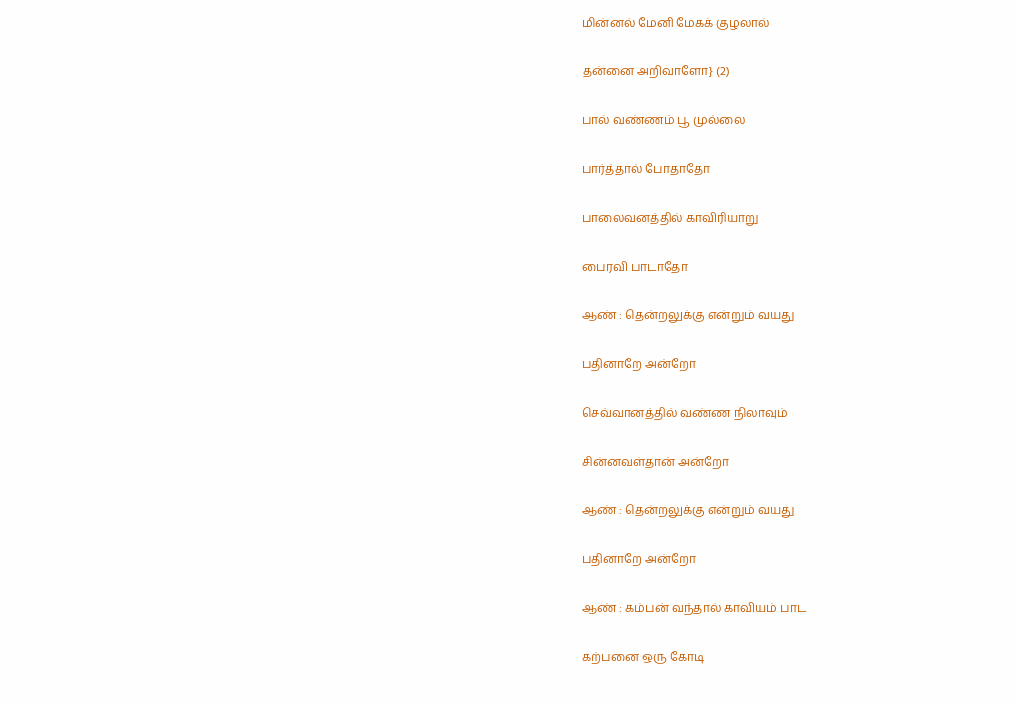மின்னல் மேனி மேகக் குழலால்

தன்னை அறிவாளோ} (2)

பால் வண்ணம் பூ முல்லை

பார்த்தால் போதாதோ

பாலைவனத்தில் காவிரியாறு

பைரவி பாடாதோ

ஆண் : தென்றலுக்கு என்றும் வயது

பதினாறே அன்றோ

செவ்வானத்தில் வண்ண நிலாவும்

சின்னவள்தான் அன்றோ

ஆண் : தென்றலுக்கு என்றும் வயது

பதினாறே அன்றோ

ஆண் : கம்பன் வந்தால் காவியம் பாட

கற்பனை ஒரு கோடி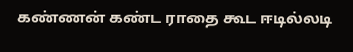கண்ணன் கண்ட ராதை கூட ஈடில்லடி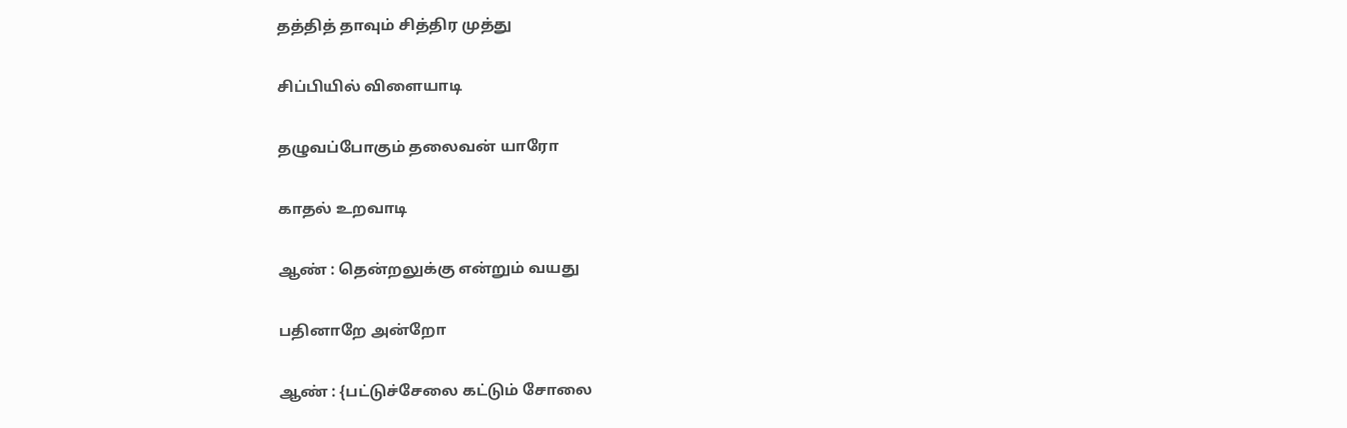தத்தித் தாவும் சித்திர முத்து

சிப்பியில் விளையாடி

தழுவப்போகும் தலைவன் யாரோ

காதல் உறவாடி

ஆண் : தென்றலுக்கு என்றும் வயது

பதினாறே அன்றோ

ஆண் : {பட்டுச்சேலை கட்டும் சோலை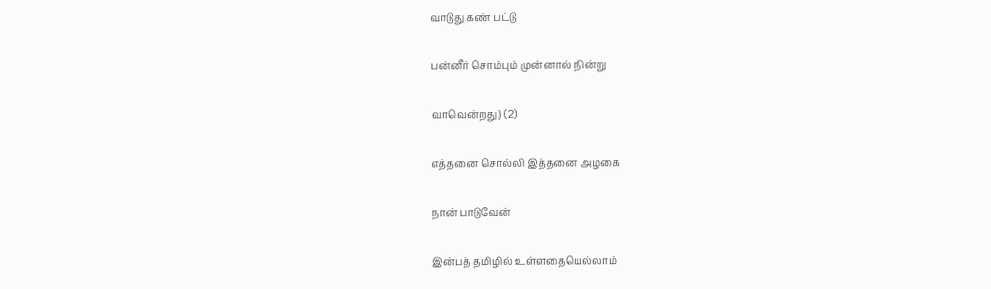வாடுது கண் பட்டு

பன்னீர் சொம்பும் முன்னால் நின்று

வாவென்றது} (2)

எத்தனை சொல்லி இத்தனை அழகை

நான் பாடுவேன்

இன்பத் தமிழில் உள்ளதையெல்லாம்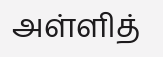அள்ளித்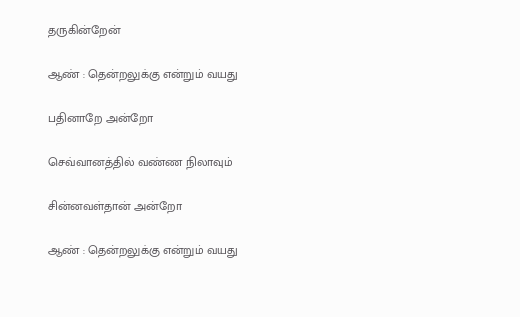தருகின்றேன்

ஆண் : தென்றலுக்கு என்றும் வயது

பதினாறே அன்றோ

செவ்வானத்தில் வண்ண நிலாவும்

சின்னவள்தான் அன்றோ

ஆண் : தென்றலுக்கு என்றும் வயது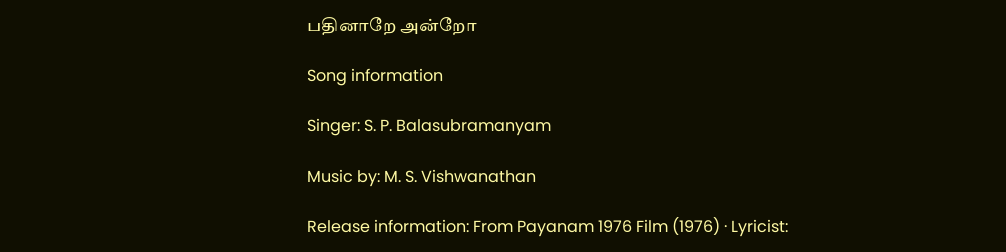பதினாறே அன்றோ

Song information

Singer: S. P. Balasubramanyam

Music by: M. S. Vishwanathan

Release information: From Payanam 1976 Film (1976) · Lyricist: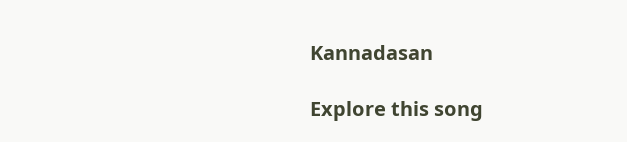Kannadasan

Explore this song